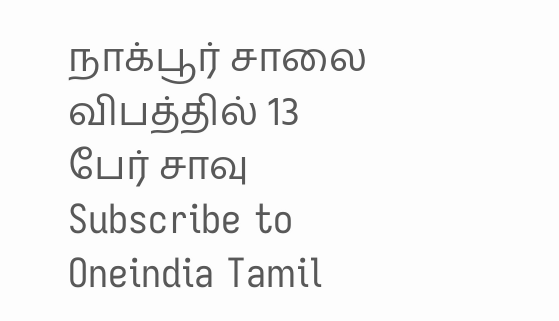நாக்பூர் சாலை விபத்தில் 13 பேர் சாவு
Subscribe to Oneindia Tamil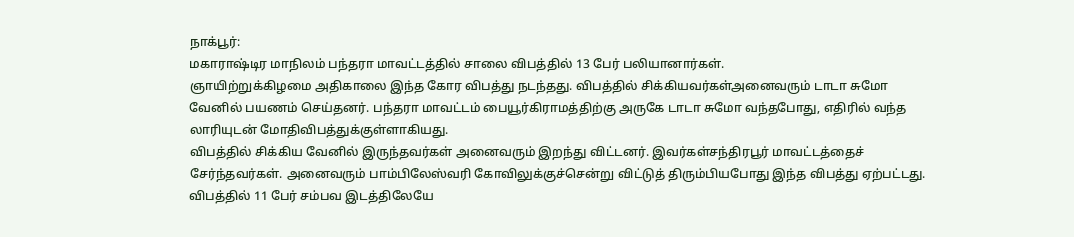நாக்பூர்:
மகாராஷ்டிர மாநிலம் பந்தரா மாவட்டத்தில் சாலை விபத்தில் 13 பேர் பலியானார்கள்.
ஞாயிற்றுக்கிழமை அதிகாலை இந்த கோர விபத்து நடந்தது. விபத்தில் சிக்கியவர்கள்அனைவரும் டாடா சுமோ வேனில் பயணம் செய்தனர். பந்தரா மாவட்டம் பையூர்கிராமத்திற்கு அருகே டாடா சுமோ வந்தபோது, எதிரில் வந்த லாரியுடன் மோதிவிபத்துக்குள்ளாகியது.
விபத்தில் சிக்கிய வேனில் இருந்தவர்கள் அனைவரும் இறந்து விட்டனர். இவர்கள்சந்திரபூர் மாவட்டத்தைச் சேர்ந்தவர்கள். அனைவரும் பாம்பிலேஸ்வரி கோவிலுக்குச்சென்று விட்டுத் திரும்பியபோது இந்த விபத்து ஏற்பட்டது.
விபத்தில் 11 பேர் சம்பவ இடத்திலேயே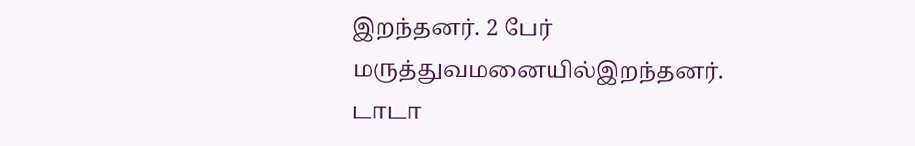இறந்தனர். 2 பேர் மருத்துவமனையில்இறந்தனர். டாடா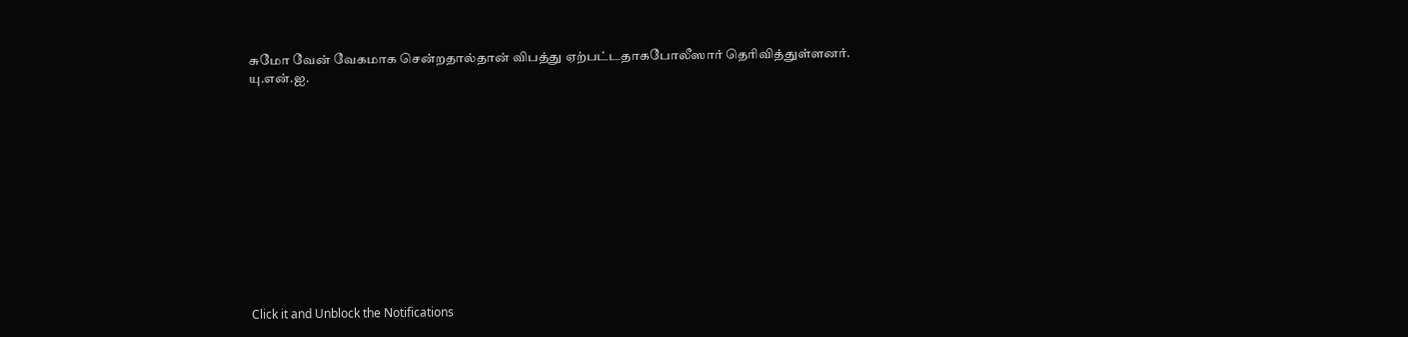சுமோ வேன் வேகமாக சென்றதால்தான் விபத்து ஏற்பட்டதாகபோலீஸார் தெரிவித்துள்ளனர்.
யு.என்.ஐ.












Click it and Unblock the Notifications